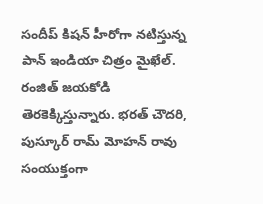సందీప్ కిషన్ హీరోగా నటిస్తున్న పాన్ ఇండియా చిత్రం మైఖేల్. రంజిత్ జయకోడి తెరకెక్కిస్తున్నారు. భరత్ చౌదరి, పుస్కూర్ రామ్ మోహన్ రావు సంయుక్తంగా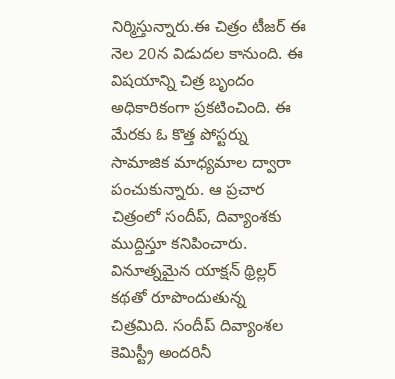నిర్మిస్తున్నారు.ఈ చిత్రం టీజర్ ఈ నెల 20న విడుదల కానుంది. ఈ విషయాన్ని చిత్ర బృందం అధికారికంగా ప్రకటించింది. ఈ మేరకు ఓ కొత్త పోస్టర్ను సామాజిక మాధ్యమాల ద్వారా పంచుకున్నారు. ఆ ప్రచార చిత్రంలో సందీప్, దివ్యాంశకు ముద్దిస్తూ కనిపించారు. వినూత్నమైన యాక్షన్ థ్రిల్లర్ కథతో రూపొందుతున్న చిత్రమిది. సందీప్ దివ్యాంశల కెమిస్ట్రీ అందరినీ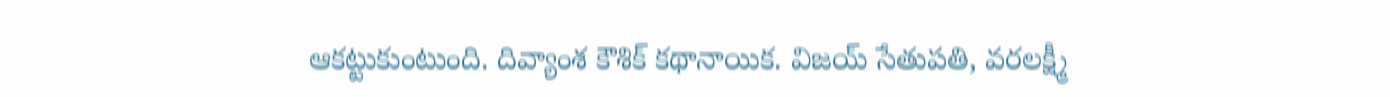ఆకట్టుకుంటుంది. దివ్యాంశ కౌశిక్ కథానాయిక. విజయ్ సేతుపతి, వరలక్ష్మీ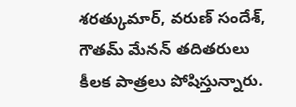శరత్కుమార్, వరుణ్ సందేశ్, గౌతమ్ మేనన్ తదితరులు కీలక పాత్రలు పోషిస్తున్నారు.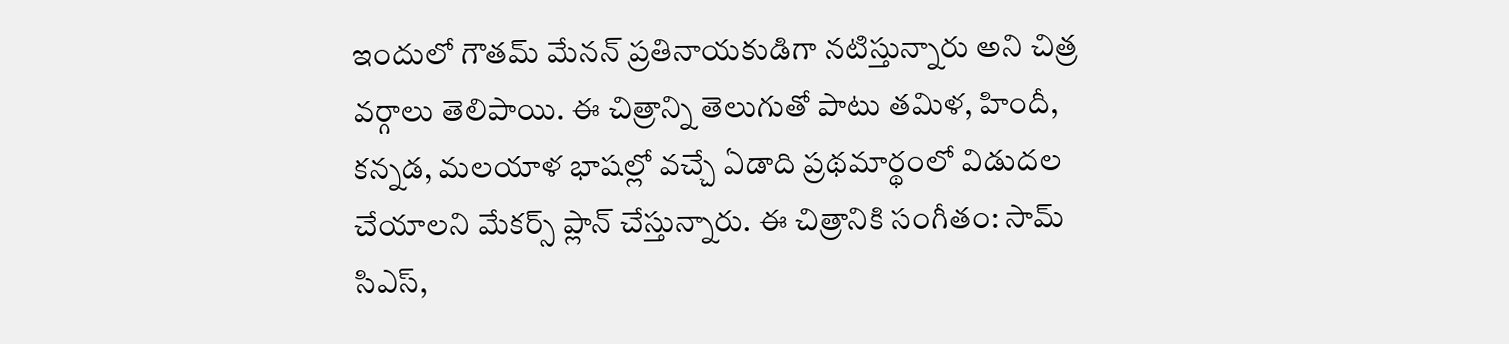ఇందులో గౌతమ్ మేనన్ ప్రతినాయకుడిగా నటిస్తున్నారు అని చిత్ర వర్గాలు తెలిపాయి. ఈ చిత్రాన్ని తెలుగుతో పాటు తమిళ, హిందీ, కన్నడ, మలయాళ భాషల్లో వచ్చే ఏడాది ప్రథమార్థంలో విడుదల చేయాలని మేకర్స్ ప్లాన్ చేస్తున్నారు. ఈ చిత్రానికి సంగీతం: సామ్ సిఎస్,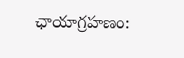ఛాయాగ్రహణం: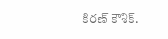కిరణ్ కౌశిక్.